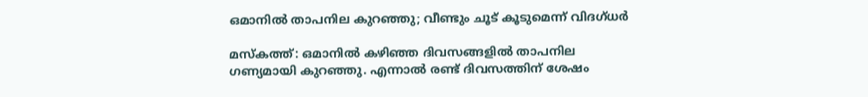ഒമാനില്‍ താപനില കുറഞ്ഞു; വീണ്ടും ചൂട് കൂടുമെന്ന് വിദഗ്ധര്‍

മസ്കത്ത്: ഒമാനില്‍ കഴിഞ്ഞ ദിവസങ്ങളില്‍ താപനില ഗണ്യമായി കുറഞ്ഞു. എന്നാല്‍ രണ്ട് ദിവസത്തിന് ശേഷം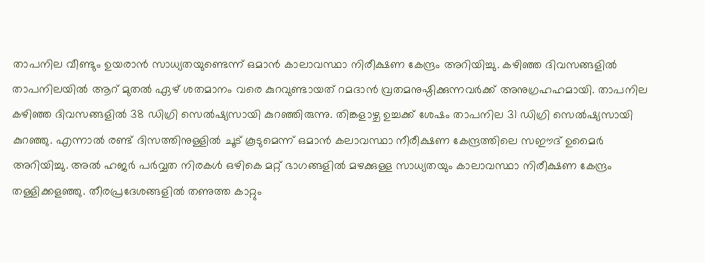താപനില വീണ്ടും ഉയരാന്‍ സാധ്യതയുണ്ടെന്ന് ഒമാന്‍ കാലാവസ്ഥാ നിരീക്ഷണ കേന്ദ്രം അറിയിച്ചു. കഴിഞ്ഞ ദിവസങ്ങളില്‍ താപനിലയില്‍ ആറ് മുതല്‍ ഏഴ് ശതമാനം വരെ കുറവുണ്ടായത് റമദാന്‍ വ്രതമനുഷ്ഠിക്കുന്നവര്‍ക്ക് അനുഗ്രഹഹമായി. താപനില കഴിഞ്ഞ ദിവസങ്ങളില്‍ 38 ഡിഗ്രി സെല്‍ഷ്യസായി കുറഞ്ഞിരുന്നു. തിങ്കളാഴ്ച ഉച്ചക്ക് ശേഷം താപനില 31 ഡിഗ്രി സെല്‍ഷ്യസായി കുറഞ്ഞു. എന്നാല്‍ രണ്ട് ദിസത്തിനുള്ളില്‍ ചൂട് കൂടുമെന്ന് ഒമാന്‍ കലാവസ്ഥാ നീരീക്ഷണ കേന്ദ്രത്തിലെ സഈദ് ഉമൈര്‍ അറിയിച്ചു. അല്‍ ഹജര്‍ പര്‍വ്വത നിരകള്‍ ഒഴികെ മറ്റ് ഭാഗങ്ങളില്‍ മഴക്കുള്ള സാധ്യതയും കാലാവസ്ഥാ നിരീക്ഷണ കേന്ദ്രം തള്ളിക്കളഞ്ഞു. തീരപ്രദേശങ്ങളില്‍ തണുത്ത കാറ്റും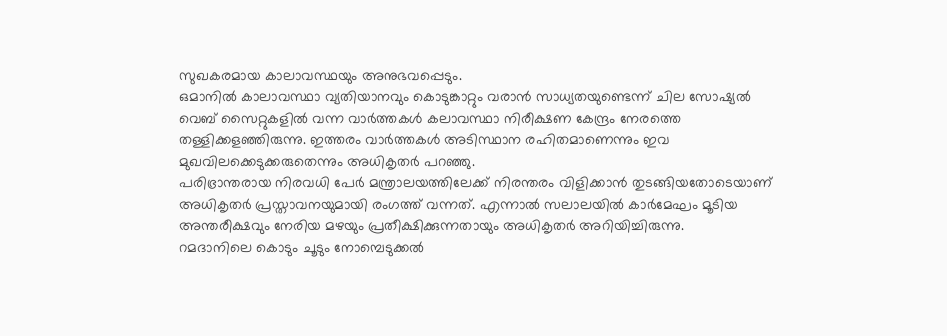സുഖകരമായ കാലാവസ്ഥയും അനുഭവപ്പെടും.
ഒമാനില്‍ കാലാവസ്ഥാ വ്യതിയാനവും കൊടുങ്കാറ്റും വരാന്‍ സാധ്യതയുണ്ടെന്ന് ചില സോഷ്യല്‍ വെബ് സൈറ്റുകളില്‍ വന്ന വാര്‍ത്തകള്‍ കലാവസ്ഥാ നിരീക്ഷണ കേന്ദ്രം നേരത്തെ തള്ളിക്കളഞ്ഞിരുന്നു. ഇത്തരം വാര്‍ത്തകള്‍ അടിസ്ഥാന രഹിതമാണെന്നും ഇവ മുഖവിലക്കെടുക്കരുതെന്നും അധികൃതര്‍ പറഞ്ഞു.
പരിഭ്രാന്തരായ നിരവധി പേര്‍ മന്ത്രാലയത്തിലേക്ക് നിരന്തരം വിളിക്കാന്‍ തുടങ്ങിയതോടെയാണ് അധികൃതര്‍ പ്രസ്താവനയുമായി രംഗത്ത് വന്നത്. എന്നാല്‍ സലാലയില്‍ കാര്‍മേഘം മൂടിയ അന്തരീക്ഷവും നേരിയ മഴയും പ്രതീക്ഷിക്കുന്നതായും അധികൃതര്‍ അറിയിച്ചിരുന്നു.
റമദാനിലെ കൊടും ചൂടും നോമ്പെടുക്കല്‍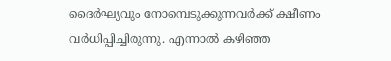ദൈര്‍ഘ്യവും നോമ്പെടുക്കുന്നവര്‍ക്ക് ക്ഷീണം വര്‍ധിപ്പിച്ചിരുന്നു. എന്നാല്‍ കഴിഞ്ഞ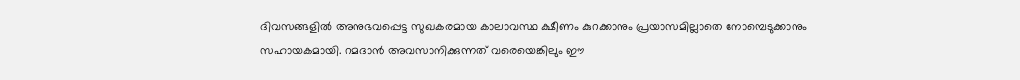ദിവസങ്ങളില്‍ അനുഭവപ്പെട്ട സുഖകരമായ കാലാവസ്ഥ ക്ഷീണം കുറക്കാനും പ്രയാസമില്ലാതെ നോമ്പെടുക്കാനും സഹായകമായി. റമദാന്‍ അവസാനിക്കുന്നത് വരെയെങ്കിലും ഈ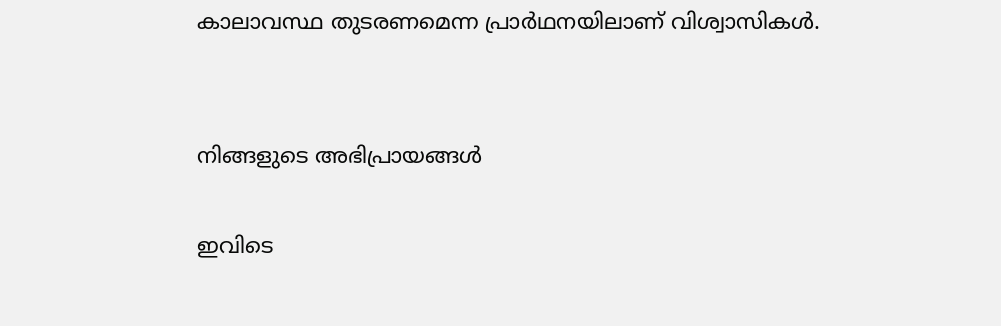കാലാവസ്ഥ തുടരണമെന്ന പ്രാര്‍ഥനയിലാണ് വിശ്വാസികള്‍.


നിങ്ങളുടെ അഭിപ്രായങ്ങള്‍

ഇവിടെ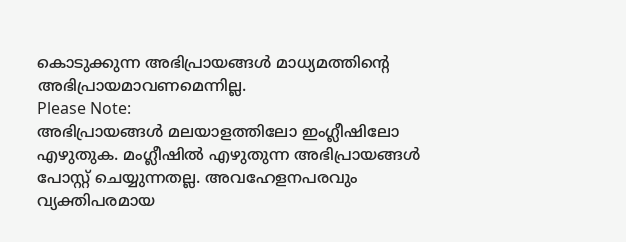കൊടുക്കുന്ന അഭിപ്രായങ്ങള്‍ മാധ്യമത്തിന്റെ അഭിപ്രായമാവണമെന്നില്ല.
Please Note:
അഭിപ്രായങ്ങള്‍ മലയാളത്തിലോ ഇംഗ്ലീഷിലോ എഴുതുക. മംഗ്ലീഷില്‍ എഴുതുന്ന അഭിപ്രായങ്ങള്‍ പോസ്റ്റ് ചെയ്യുന്നതല്ല. അവഹേളനപരവും വ്യക്തിപരമായ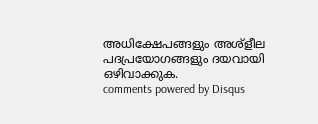അധിക്ഷേപങ്ങളും അശ്ളീല പദപ്രയോഗങ്ങളും ദയവായി ഒഴിവാക്കുക.
comments powered by Disqus